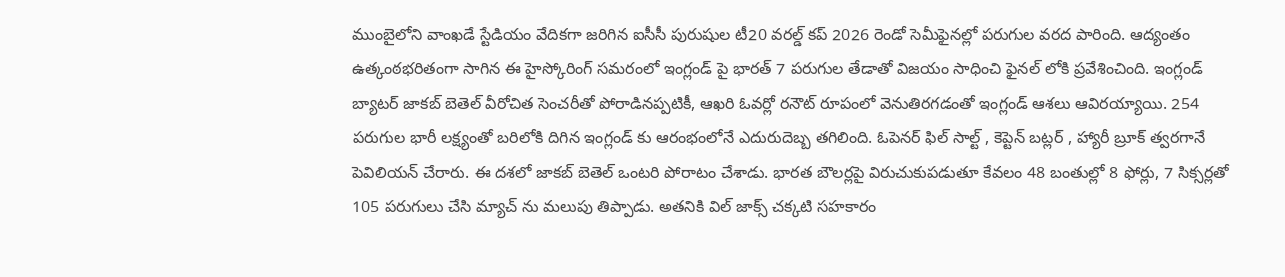ముంబైలోని వాంఖడే స్టేడియం వేదికగా జరిగిన ఐసీసీ పురుషుల టీ20 వరల్డ్ కప్ 2026 రెండో సెమీఫైనల్లో పరుగుల వరద పారింది. ఆద్యంతం ఉత్కంఠభరితంగా సాగిన ఈ హైస్కోరింగ్ సమరంలో ఇంగ్లండ్ పై భారత్ 7 పరుగుల తేడాతో విజయం సాధించి ఫైనల్ లోకి ప్రవేశించింది. ఇంగ్లండ్ బ్యాటర్ జాకబ్ బెతెల్ వీరోచిత సెంచరీతో పోరాడినప్పటికీ, ఆఖరి ఓవర్లో రనౌట్ రూపంలో వెనుతిరగడంతో ఇంగ్లండ్ ఆశలు ఆవిరయ్యాయి. 254 పరుగుల భారీ లక్ష్యంతో బరిలోకి దిగిన ఇంగ్లండ్ కు ఆరంభంలోనే ఎదురుదెబ్బ తగిలింది. ఓపెనర్ ఫిల్ సాల్ట్ , కెప్టెన్ బట్లర్ , హ్యారీ బ్రూక్ త్వరగానే పెవిలియన్ చేరారు. ఈ దశలో జాకబ్ బెతెల్ ఒంటరి పోరాటం చేశాడు. భారత బౌలర్లపై విరుచుకుపడుతూ కేవలం 48 బంతుల్లో 8 ఫోర్లు, 7 సిక్సర్లతో 105 పరుగులు చేసి మ్యాచ్ ను మలుపు తిప్పాడు. అతనికి విల్ జాక్స్ చక్కటి సహకారం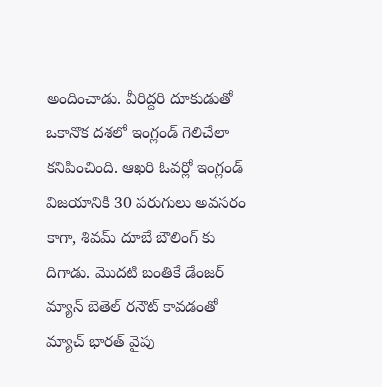అందించాడు. వీరిద్దరి దూకుడుతో ఒకానొక దశలో ఇంగ్లండ్ గెలిచేలా కనిపించింది. ఆఖరి ఓవర్లో ఇంగ్లండ్ విజయానికి 30 పరుగులు అవసరం కాగా, శివమ్ దూబే బౌలింగ్ కు దిగాడు. మొదటి బంతికే డేంజర్ మ్యాన్ బెతెల్ రనౌట్ కావడంతో మ్యాచ్ భారత్ వైపు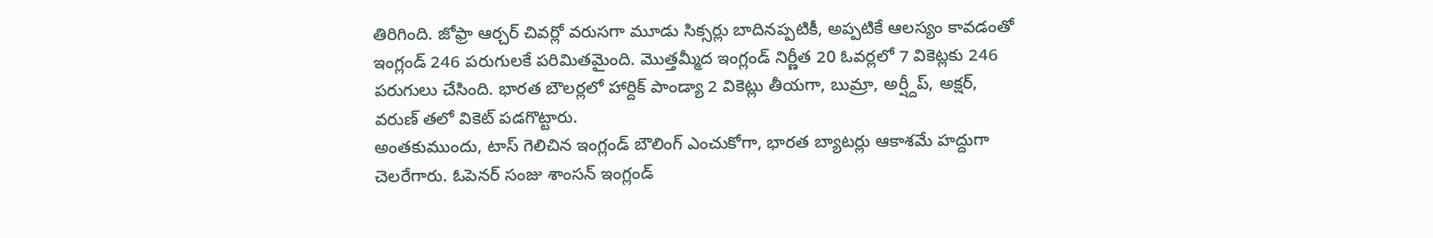తిరిగింది. జోఫ్రా ఆర్చర్ చివర్లో వరుసగా మూడు సిక్సర్లు బాదినప్పటికీ, అప్పటికే ఆలస్యం కావడంతో ఇంగ్లండ్ 246 పరుగులకే పరిమితమైంది. మొత్తమ్మీద ఇంగ్లండ్ నిర్ణీత 20 ఓవర్లలో 7 వికెట్లకు 246 పరుగులు చేసింది. భారత బౌలర్లలో హార్దిక్ పాండ్యా 2 వికెట్లు తీయగా, బుమ్రా, అర్ష్దీప్, అక్షర్, వరుణ్ తలో వికెట్ పడగొట్టారు.
అంతకుముందు, టాస్ గెలిచిన ఇంగ్లండ్ బౌలింగ్ ఎంచుకోగా, భారత బ్యాటర్లు ఆకాశమే హద్దుగా చెలరేగారు. ఓపెనర్ సంజు శాంసన్ ఇంగ్లండ్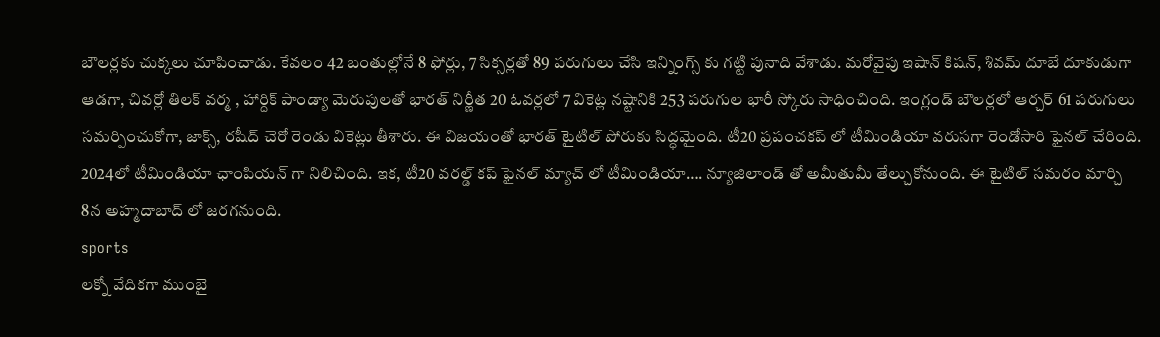బౌలర్లకు చుక్కలు చూపించాడు. కేవలం 42 బంతుల్లోనే 8 ఫోర్లు, 7 సిక్సర్లతో 89 పరుగులు చేసి ఇన్నింగ్స్ కు గట్టి పునాది వేశాడు. మరోవైపు ఇషాన్ కిషన్, శివమ్ దూబే దూకుడుగా ఆడగా, చివర్లో తిలక్ వర్మ , హార్దిక్ పాండ్యా మెరుపులతో భారత్ నిర్ణీత 20 ఓవర్లలో 7 వికెట్ల నష్టానికి 253 పరుగుల భారీ స్కోరు సాధించింది. ఇంగ్లండ్ బౌలర్లలో ఆర్చర్ 61 పరుగులు సమర్పించుకోగా, జాక్స్, రషీద్ చెరో రెండు వికెట్లు తీశారు. ఈ విజయంతో భారత్ టైటిల్ పోరుకు సిద్ధమైంది. టీ20 ప్రపంచకప్ లో టీమిండియా వరుసగా రెండోసారి ఫైనల్ చేరింది. 2024లో టీమిండియా ఛాంపియన్ గా నిలిచింది. ఇక, టీ20 వరల్డ్ కప్ ఫైనల్ మ్యాచ్ లో టీమిండియా…. న్యూజిలాండ్ తో అమీతుమీ తేల్చుకోనుంది. ఈ టైటిల్ సమరం మార్చి 8న అహ్మదాబాద్ లో జరగనుంది.
sports
లక్నో వేదికగా ముంబై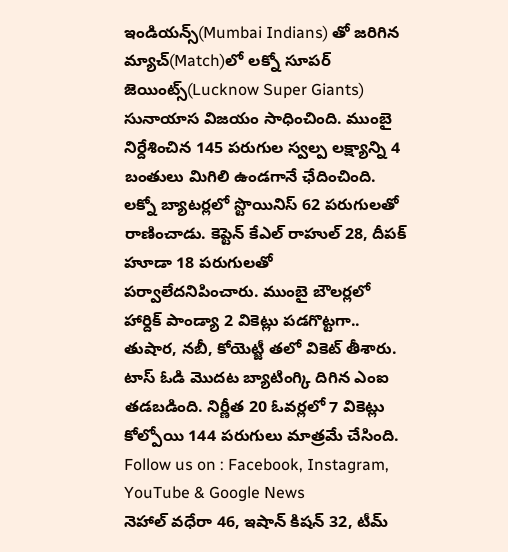ఇండియన్స్(Mumbai Indians) తో జరిగిన మ్యాచ్(Match)లో లక్నో సూపర్ జెయింట్స్(Lucknow Super Giants) సునాయాస విజయం సాధించింది. ముంబై నిర్దేశించిన 145 పరుగుల స్వల్ప లక్ష్యాన్ని 4 బంతులు మిగిలి ఉండగానే ఛేదించింది. లక్నో బ్యాటర్లలో స్టొయినిస్ 62 పరుగులతో రాణించాడు. కెప్టెన్ కేఎల్ రాహుల్ 28, దీపక్ హూడా 18 పరుగులతో పర్వాలేదనిపించారు. ముంబై బౌలర్లలో హార్దిక్ పాండ్యా 2 వికెట్లు పడగొట్టగా.. తుషార, నబీ, కోయెట్జీ తలో వికెట్ తీశారు. టాస్ ఓడి మొదట బ్యాటింగ్కి దిగిన ఎంఐ తడబడింది. నిర్ణీత 20 ఓవర్లలో 7 వికెట్లు కోల్పోయి 144 పరుగులు మాత్రమే చేసింది.
Follow us on : Facebook, Instagram, YouTube & Google News
నెహాల్ వధేరా 46, ఇషాన్ కిషన్ 32, టీమ్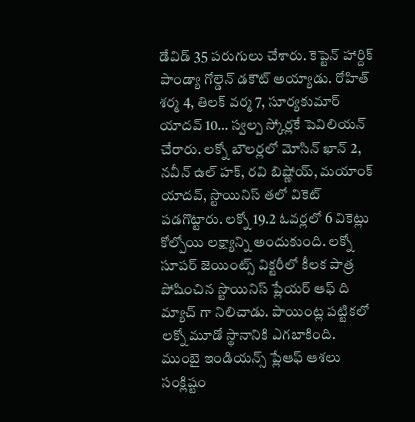డేవిడ్ 35 పరుగులు చేశారు. కెప్టెన్ హార్దిక్ పాండ్యా గోల్డెన్ డకౌట్ అయ్యాడు. రోహిత్ శర్మ 4, తిలక్ వర్మ 7, సూర్యకుమార్ యాదవ్ 10… స్వల్ప స్కోర్లకే పెవిలియన్ చేరారు. లక్నో బౌలర్లలో మోసిన్ ఖాన్ 2, నవీన్ ఉల్ హక్, రవి బిష్ణోయ్, మయాంక్ యాదవ్, స్టొయినిస్ తలో వికెట్ పడగొట్టారు. లక్నో 19.2 ఓవర్లలో 6 వికెట్లు కోల్పోయి లక్ష్యాన్ని అందుకుంది. లక్నో సూపర్ జెయింట్స్ విక్టరీలో కీలక పాత్ర పోషించిన స్టొయినిస్ ప్లేయర్ ఆఫ్ ది మ్యాచ్ గా నిలిచాడు. పాయింట్ల పట్టికలో లక్నో మూడో స్థానానికి ఎగబాకింది. ముంబై ఇండియన్స్ ప్లేఆఫ్ ఆశలు సంక్లిష్టం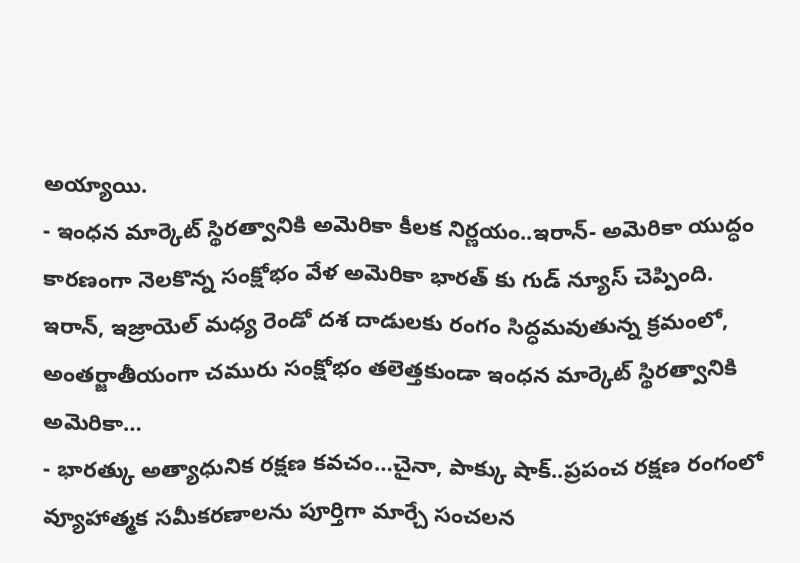అయ్యాయి.
- ఇంధన మార్కెట్ స్థిరత్వానికి అమెరికా కీలక నిర్ణయం..ఇరాన్- అమెరికా యుద్ధం కారణంగా నెలకొన్న సంక్షోభం వేళ అమెరికా భారత్ కు గుడ్ న్యూస్ చెప్పింది. ఇరాన్, ఇజ్రాయెల్ మధ్య రెండో దశ దాడులకు రంగం సిద్ధమవుతున్న క్రమంలో, అంతర్జాతీయంగా చమురు సంక్షోభం తలెత్తకుండా ఇంధన మార్కెట్ స్థిరత్వానికి అమెరికా…
- భారత్కు అత్యాధునిక రక్షణ కవచం…చైనా, పాక్కు షాక్..ప్రపంచ రక్షణ రంగంలో వ్యూహాత్మక సమీకరణాలను పూర్తిగా మార్చే సంచలన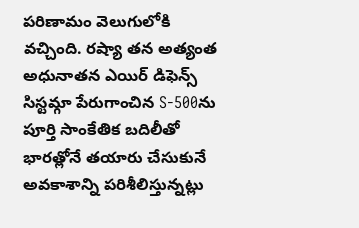పరిణామం వెలుగులోకి వచ్చింది. రష్యా తన అత్యంత అధునాతన ఎయిర్ డిఫెన్స్ సిస్టమ్గా పేరుగాంచిన S-500ను పూర్తి సాంకేతిక బదిలీతో భారత్లోనే తయారు చేసుకునే అవకాశాన్ని పరిశీలిస్తున్నట్లు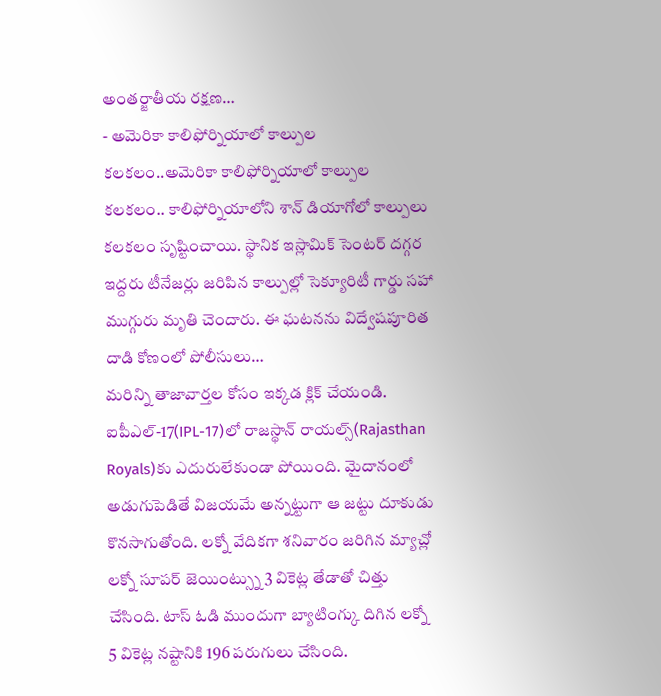అంతర్జాతీయ రక్షణ…
- అమెరికా కాలిఫోర్నియాలో కాల్పుల కలకలం..అమెరికా కాలిఫోర్నియాలో కాల్పుల కలకలం.. కాలిఫోర్నియాలోని శాన్ డియాగోలో కాల్పులు కలకలం సృష్టించాయి. స్థానిక ఇస్లామిక్ సెంటర్ దగ్గర ఇద్దరు టీనేజర్లు జరిపిన కాల్పుల్లో సెక్యూరిటీ గార్డు సహా ముగ్గురు మృతి చెందారు. ఈ ఘటనను విద్వేషపూరిత దాడి కోణంలో పోలీసులు…
మరిన్ని తాజావార్తల కోసం ఇక్కడ క్లిక్ చేయండి.
ఐపీఎల్-17(IPL-17)లో రాజస్థాన్ రాయల్స్(Rajasthan Royals)కు ఎదురులేకుండా పోయింది. మైదానంలో అడుగుపెడితే విజయమే అన్నట్టుగా ఆ జట్టు దూకుడు కొనసాగుతోంది. లక్నో వేదికగా శనివారం జరిగిన మ్యాచ్లో లక్నో సూపర్ జెయింట్స్ను 3 వికెట్ల తేడాతో చిత్తు చేసింది. టాస్ ఓడి ముందుగా బ్యాటింగ్కు దిగిన లక్నో 5 వికెట్ల నష్టానికి 196 పరుగులు చేసింది.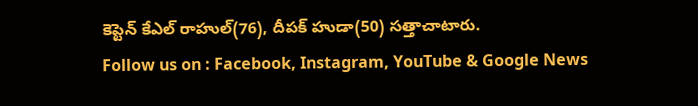కెప్టెన్ కేఎల్ రాహుల్(76), దీపక్ హుడా(50) సత్తాచాటారు.
Follow us on : Facebook, Instagram, YouTube & Google News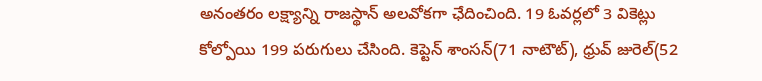అనంతరం లక్ష్యాన్ని రాజస్థాన్ అలవోకగా ఛేదించింది. 19 ఓవర్లలో 3 వికెట్లు కోల్పోయి 199 పరుగులు చేసింది. కెప్టెన్ శాంసన్(71 నాటౌట్), ధ్రువ్ జురెల్(52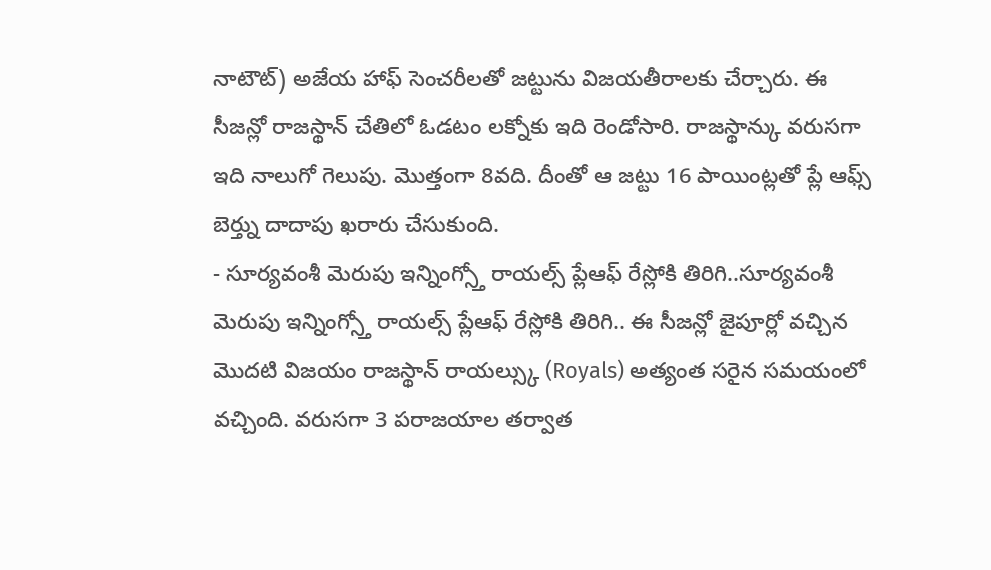నాటౌట్) అజేయ హాఫ్ సెంచరీలతో జట్టును విజయతీరాలకు చేర్చారు. ఈ సీజన్లో రాజస్థాన్ చేతిలో ఓడటం లక్నోకు ఇది రెండోసారి. రాజస్థాన్కు వరుసగా ఇది నాలుగో గెలుపు. మొత్తంగా 8వది. దీంతో ఆ జట్టు 16 పాయింట్లతో ప్లే ఆఫ్స్ బెర్త్ను దాదాపు ఖరారు చేసుకుంది.
- సూర్యవంశీ మెరుపు ఇన్నింగ్స్తో రాయల్స్ ప్లేఆఫ్ రేస్లోకి తిరిగి..సూర్యవంశీ మెరుపు ఇన్నింగ్స్తో రాయల్స్ ప్లేఆఫ్ రేస్లోకి తిరిగి.. ఈ సీజన్లో జైపూర్లో వచ్చిన మొదటి విజయం రాజస్థాన్ రాయల్స్కు (Royals) అత్యంత సరైన సమయంలో వచ్చింది. వరుసగా 3 పరాజయాల తర్వాత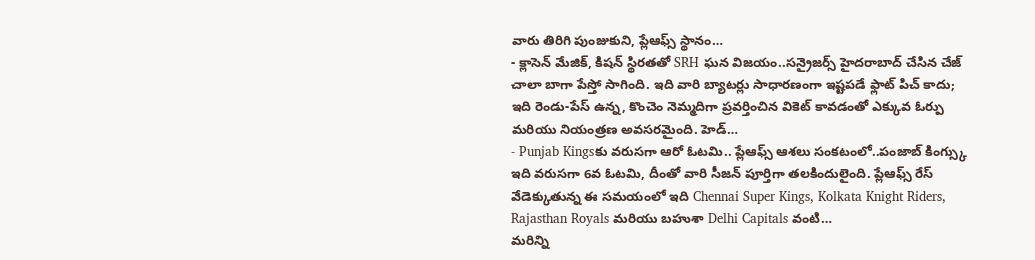వారు తిరిగి పుంజుకుని, ప్లేఆఫ్స్ స్థానం…
- క్లాసెన్ మేజిక్, కిషన్ స్థిరతతో SRH ఘన విజయం..సన్రైజర్స్ హైదరాబాద్ చేసిన చేజ్ చాలా బాగా పేస్తో సాగింది. ఇది వారి బ్యాటర్లు సాధారణంగా ఇష్టపడే ఫ్లాట్ పిచ్ కాదు; ఇది రెండు-పేస్ ఉన్న, కొంచెం నెమ్మదిగా ప్రవర్తించిన వికెట్ కావడంతో ఎక్కువ ఓర్పు మరియు నియంత్రణ అవసరమైంది. హెడ్…
- Punjab Kingsకు వరుసగా ఆరో ఓటమి.. ప్లేఆఫ్స్ ఆశలు సంకటంలో..పంజాబ్ కింగ్స్కు ఇది వరుసగా 6వ ఓటమి, దీంతో వారి సీజన్ పూర్తిగా తలకిందులైంది. ప్లేఆఫ్స్ రేస్ వేడెక్కుతున్న ఈ సమయంలో ఇది Chennai Super Kings, Kolkata Knight Riders, Rajasthan Royals మరియు బహుశా Delhi Capitals వంటి…
మరిన్ని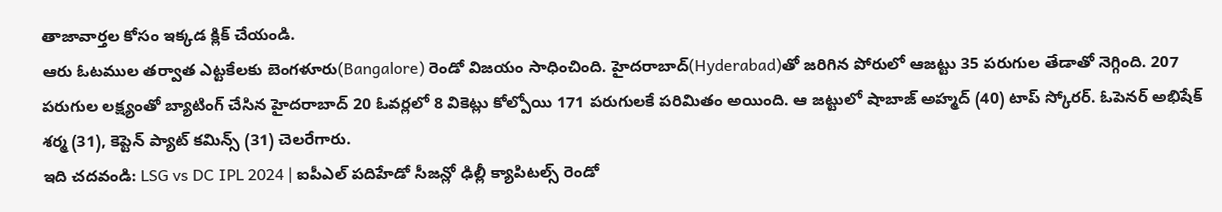తాజావార్తల కోసం ఇక్కడ క్లిక్ చేయండి.
ఆరు ఓటముల తర్వాత ఎట్టకేలకు బెంగళూరు(Bangalore) రెండో విజయం సాధించింది. హైదరాబాద్(Hyderabad)తో జరిగిన పోరులో ఆజట్టు 35 పరుగుల తేడాతో నెగ్గింది. 207 పరుగుల లక్ష్యంతో బ్యాటింగ్ చేసిన హైదరాబాద్ 20 ఓవర్లలో 8 వికెట్లు కోల్పోయి 171 పరుగులకే పరిమితం అయింది. ఆ జట్టులో షాబాజ్ అహ్మద్ (40) టాప్ స్కోరర్. ఓపెనర్ అభిషేక్ శర్మ (31), కెప్టెన్ ప్యాట్ కమిన్స్ (31) చెలరేగారు.
ఇది చదవండి: LSG vs DC IPL 2024 | ఐపీఎల్ పదిహేడో సీజన్లో ఢిల్లీ క్యాపిటల్స్ రెండో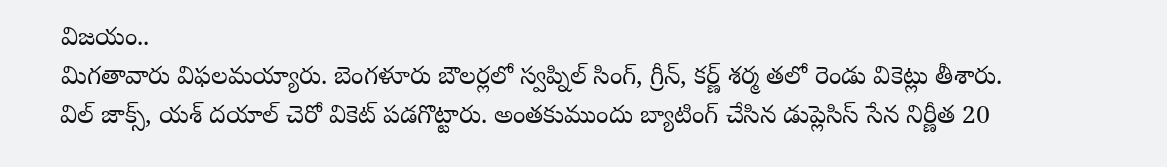విజయం..
మిగతావారు విఫలమయ్యారు. బెంగళూరు బౌలర్లలో స్వప్నిల్ సింగ్, గ్రీన్, కర్ణ్ శర్మ తలో రెండు వికెట్లు తీశారు. విల్ జాక్స్, యశ్ దయాల్ చెరో వికెట్ పడగొట్టారు. అంతకుముందు బ్యాటింగ్ చేసిన డుప్లెసిస్ సేన నిర్ణీత 20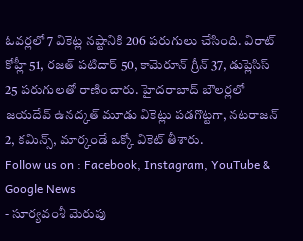ఓవర్లలో 7 వికెట్ల నష్టానికి 206 పరుగులు చేసింది. విరాట్ కోహ్లీ 51, రజత్ పటిదార్ 50, కామెరూన్ గ్రీన్ 37, డుప్లెసిస్ 25 పరుగులతో రాణించారు. హైదరాబాద్ బౌలర్లలో జయదేవ్ ఉనద్కత్ మూడు వికెట్లు పడగొట్టగా, నటరాజన్ 2, కమిన్స్, మార్కండే ఒక్కో వికెట్ తీశారు.
Follow us on : Facebook, Instagram, YouTube & Google News
- సూర్యవంశీ మెరుపు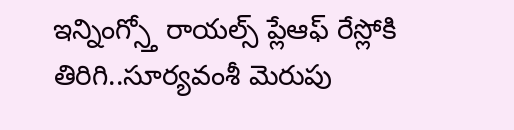ఇన్నింగ్స్తో రాయల్స్ ప్లేఆఫ్ రేస్లోకి తిరిగి..సూర్యవంశీ మెరుపు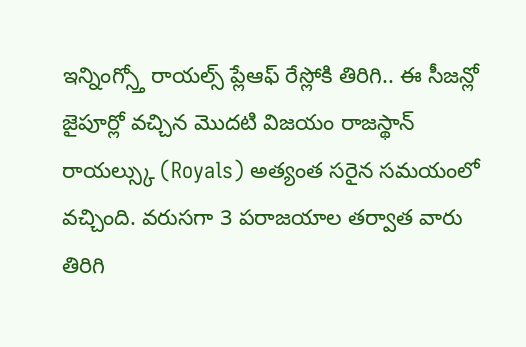ఇన్నింగ్స్తో రాయల్స్ ప్లేఆఫ్ రేస్లోకి తిరిగి.. ఈ సీజన్లో జైపూర్లో వచ్చిన మొదటి విజయం రాజస్థాన్ రాయల్స్కు (Royals) అత్యంత సరైన సమయంలో వచ్చింది. వరుసగా 3 పరాజయాల తర్వాత వారు తిరిగి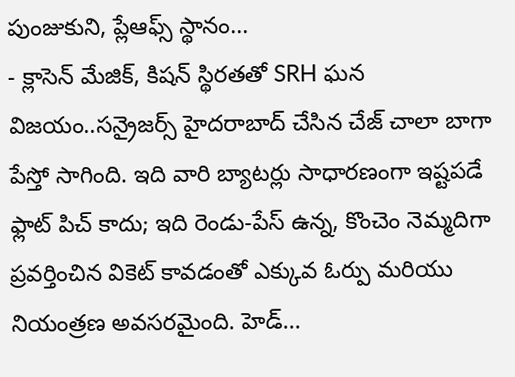పుంజుకుని, ప్లేఆఫ్స్ స్థానం…
- క్లాసెన్ మేజిక్, కిషన్ స్థిరతతో SRH ఘన విజయం..సన్రైజర్స్ హైదరాబాద్ చేసిన చేజ్ చాలా బాగా పేస్తో సాగింది. ఇది వారి బ్యాటర్లు సాధారణంగా ఇష్టపడే ఫ్లాట్ పిచ్ కాదు; ఇది రెండు-పేస్ ఉన్న, కొంచెం నెమ్మదిగా ప్రవర్తించిన వికెట్ కావడంతో ఎక్కువ ఓర్పు మరియు నియంత్రణ అవసరమైంది. హెడ్…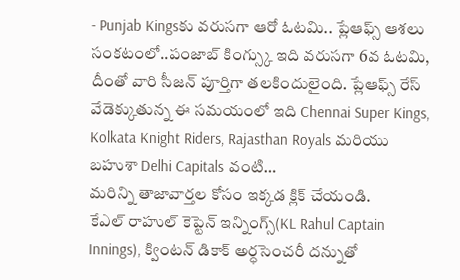- Punjab Kingsకు వరుసగా ఆరో ఓటమి.. ప్లేఆఫ్స్ ఆశలు సంకటంలో..పంజాబ్ కింగ్స్కు ఇది వరుసగా 6వ ఓటమి, దీంతో వారి సీజన్ పూర్తిగా తలకిందులైంది. ప్లేఆఫ్స్ రేస్ వేడెక్కుతున్న ఈ సమయంలో ఇది Chennai Super Kings, Kolkata Knight Riders, Rajasthan Royals మరియు బహుశా Delhi Capitals వంటి…
మరిన్ని తాజావార్తల కోసం ఇక్కడ క్లిక్ చేయండి.
కేఎల్ రాహుల్ కెప్టెన్ ఇన్నింగ్స్(KL Rahul Captain Innings), క్వింటన్ డికాక్ అర్ధసెంచరీ దన్నుతో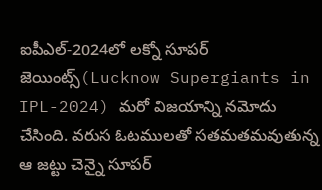ఐపీఎల్-2024లో లక్నో సూపర్ జెయింట్స్(Lucknow Supergiants in IPL-2024) మరో విజయాన్ని నమోదు చేసింది. వరుస ఓటములతో సతమతమవుతున్న ఆ జట్టు చెన్నై సూపర్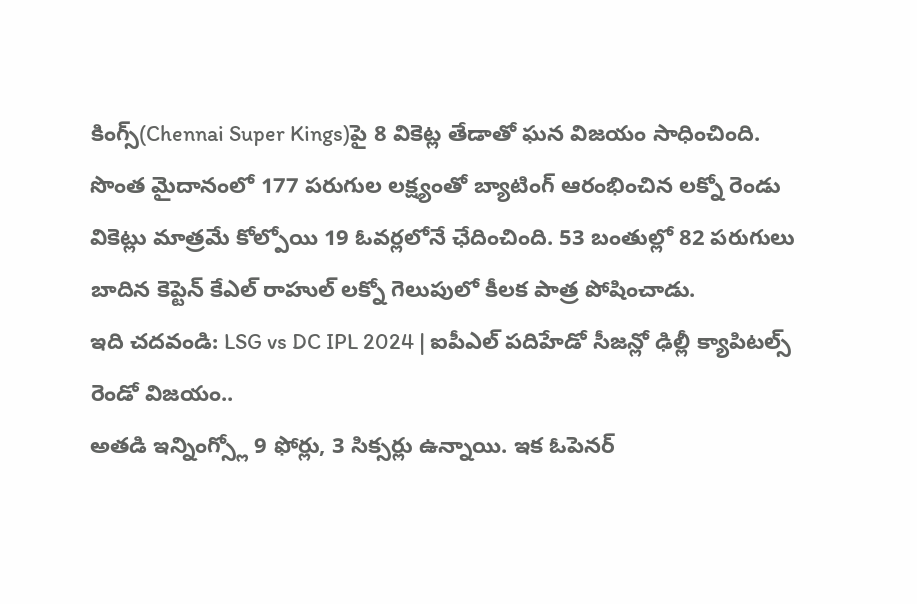కింగ్స్(Chennai Super Kings)పై 8 వికెట్ల తేడాతో ఘన విజయం సాధించింది. సొంత మైదానంలో 177 పరుగుల లక్ష్యంతో బ్యాటింగ్ ఆరంభించిన లక్నో రెండు వికెట్లు మాత్రమే కోల్పోయి 19 ఓవర్లలోనే ఛేదించింది. 53 బంతుల్లో 82 పరుగులు బాదిన కెప్టెన్ కేఎల్ రాహుల్ లక్నో గెలుపులో కీలక పాత్ర పోషించాడు.
ఇది చదవండి: LSG vs DC IPL 2024 | ఐపీఎల్ పదిహేడో సీజన్లో ఢిల్లీ క్యాపిటల్స్ రెండో విజయం..
అతడి ఇన్నింగ్స్లో 9 ఫోర్లు, 3 సిక్సర్లు ఉన్నాయి. ఇక ఓపెనర్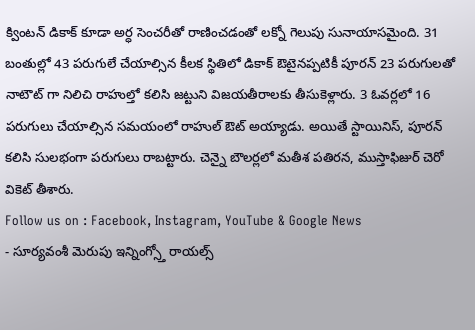క్వింటన్ డికాక్ కూడా అర్ధ సెంచరీతో రాణించడంతో లక్నో గెలుపు సునాయాసమైంది. 31 బంతుల్లో 43 పరుగులే చేయాల్సిన కీలక స్థితిలో డికాక్ ఔటైనప్పటికీ పూరన్ 23 పరుగులతో నాటౌట్ గా నిలిచి రాహుల్తో కలిసి జట్టుని విజయతీరాలకు తీసుకెళ్లారు. 3 ఓవర్లలో 16 పరుగులు చేయాల్సిన సమయంలో రాహుల్ ఔట్ అయ్యాడు. అయితే స్టాయినిస్, పూరన్ కలిసి సులభంగా పరుగులు రాబట్టారు. చెన్నై బౌలర్లలో మతీశ పతిరన, ముస్తాఫిజుర్ చెరో వికెట్ తీశారు.
Follow us on : Facebook, Instagram, YouTube & Google News
- సూర్యవంశీ మెరుపు ఇన్నింగ్స్తో రాయల్స్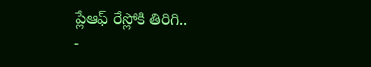ప్లేఆఫ్ రేస్లోకి తిరిగి..
-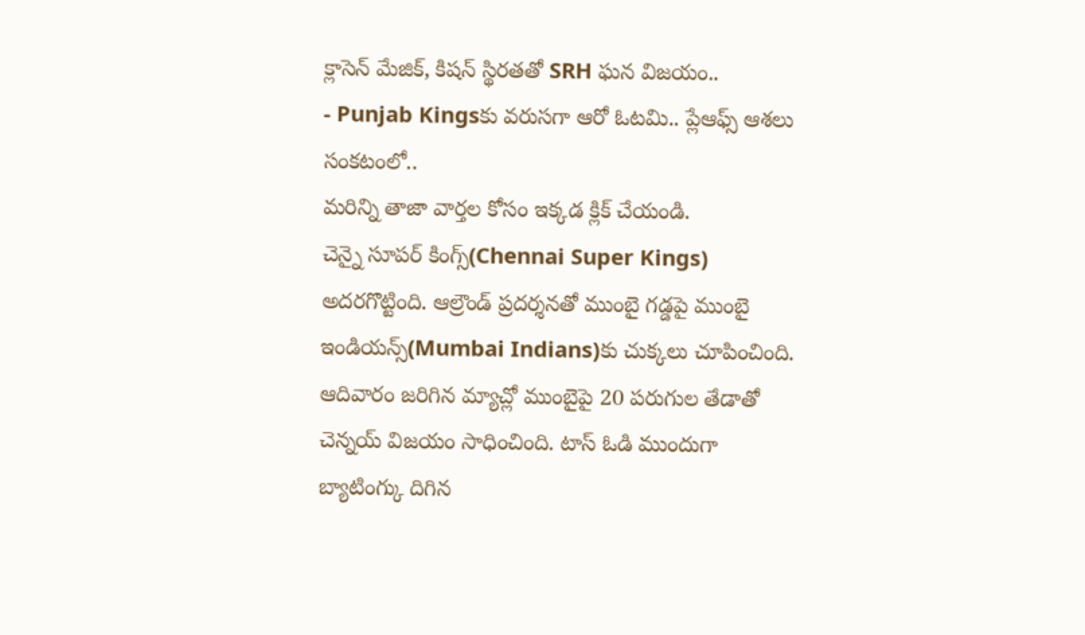క్లాసెన్ మేజిక్, కిషన్ స్థిరతతో SRH ఘన విజయం..
- Punjab Kingsకు వరుసగా ఆరో ఓటమి.. ప్లేఆఫ్స్ ఆశలు సంకటంలో..
మరిన్ని తాజా వార్తల కోసం ఇక్కడ క్లిక్ చేయండి.
చెన్నై సూపర్ కింగ్స్(Chennai Super Kings) అదరగొట్టింది. ఆల్రౌండ్ ప్రదర్శనతో ముంబై గడ్డపై ముంబై ఇండియన్స్(Mumbai Indians)కు చుక్కలు చూపించింది. ఆదివారం జరిగిన మ్యాచ్లో ముంబైపై 20 పరుగుల తేడాతో చెన్నయ్ విజయం సాధించింది. టాస్ ఓడి ముందుగా బ్యాటింగ్కు దిగిన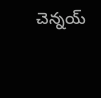చెన్నయ్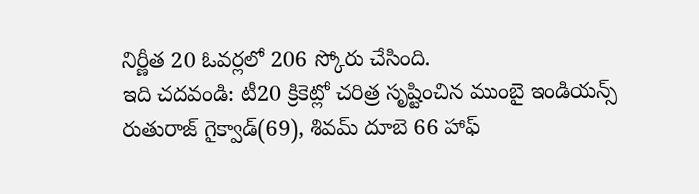నిర్ణీత 20 ఓవర్లలో 206 స్కోరు చేసింది.
ఇది చదవండి: టీ20 క్రికెట్లో చరిత్ర సృష్టించిన ముంబై ఇండియన్స్
రుతురాజ్ గైక్వాడ్(69), శివమ్ దూబె 66 హాఫ్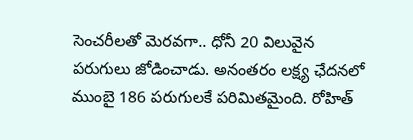సెంచరీలతో మెరవగా.. ధోనీ 20 విలువైన పరుగులు జోడించాడు. అనంతరం లక్ష్య ఛేదనలో ముంబై 186 పరుగులకే పరిమితమైంది. రోహిత్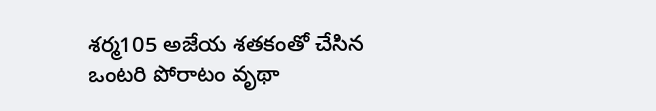శర్మ105 అజేయ శతకంతో చేసిన ఒంటరి పోరాటం వృథా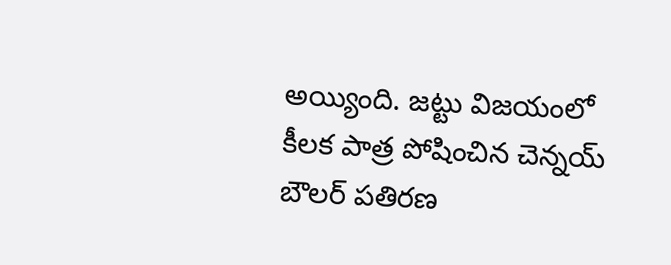అయ్యింది. జట్టు విజయంలో కీలక పాత్ర పోషించిన చెన్నయ్ బౌలర్ పతిరణ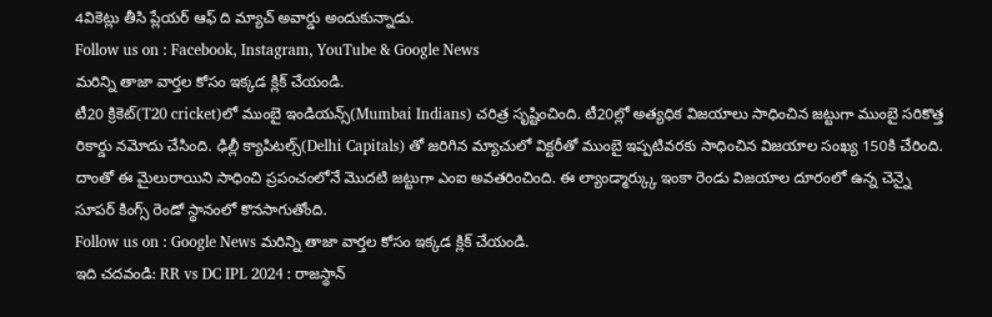4వికెట్లు తీసి ప్లేయర్ ఆఫ్ ది మ్యాచ్ అవార్డు అందుకున్నాడు.
Follow us on : Facebook, Instagram, YouTube & Google News
మరిన్ని తాజా వార్తల కోసం ఇక్కడ క్లిక్ చేయండి.
టీ20 క్రికెట్(T20 cricket)లో ముంబై ఇండియన్స్(Mumbai Indians) చరిత్ర సృష్టించింది. టీ20ల్లో అత్యధిక విజయాలు సాధించిన జట్టుగా ముంబై సరికొత్త రికార్డు నమోదు చేసింది. ఢిల్లీ క్యాపిటల్స్(Delhi Capitals) తో జరిగిన మ్యాచులో విక్టరీతో ముంబై ఇప్పటివరకు సాధించిన విజయాల సంఖ్య 150కి చేరింది. దాంతో ఈ మైలురాయిని సాధించి ప్రపంచంలోనే మొదటి జట్టుగా ఎంఐ అవతరించింది. ఈ ల్యాండ్మార్క్కు ఇంకా రెండు విజయాల దూరంలో ఉన్న చెన్నై సూపర్ కింగ్స్ రెండో స్థానంలో కొనసాగుతోంది.
Follow us on : Google News మరిన్ని తాజా వార్తల కోసం ఇక్కడ క్లిక్ చేయండి.
ఇది చదవండి: RR vs DC IPL 2024 : రాజస్థాన్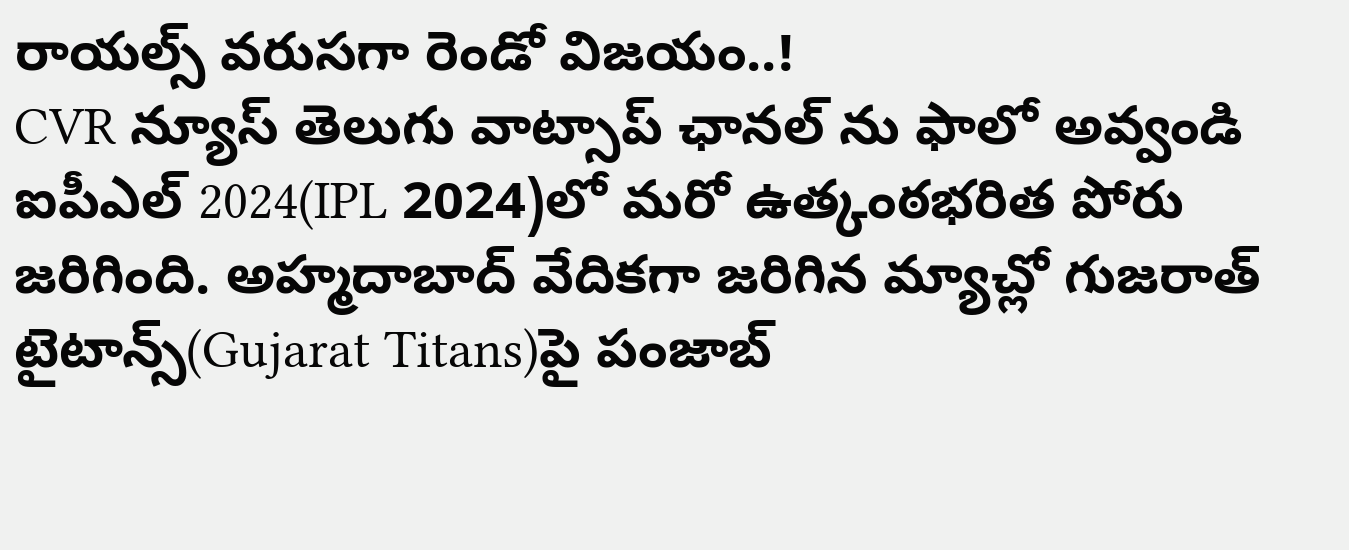రాయల్స్ వరుసగా రెండో విజయం..!
CVR న్యూస్ తెలుగు వాట్సాప్ ఛానల్ ను ఫాలో అవ్వండి
ఐపీఎల్ 2024(IPL 2024)లో మరో ఉత్కంఠభరిత పోరు జరిగింది. అహ్మదాబాద్ వేదికగా జరిగిన మ్యాచ్లో గుజరాత్ టైటాన్స్(Gujarat Titans)పై పంజాబ్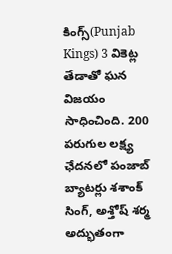కింగ్స్(Punjab Kings) 3 వికెట్ల తేడాతో ఘన విజయం సాధించింది. 200 పరుగుల లక్ష్య ఛేదనలో పంజాబ్ బ్యాటర్లు శశాంక్ సింగ్, అశ్తోష్ శర్మ అద్భుతంగా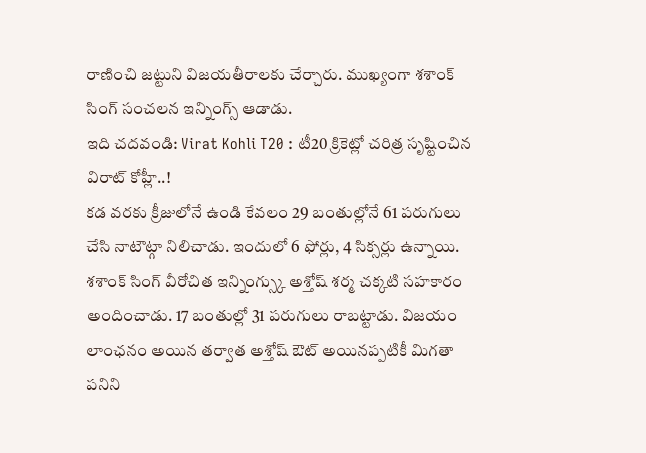రాణించి జట్టుని విజయతీరాలకు చేర్చారు. ముఖ్యంగా శశాంక్ సింగ్ సంచలన ఇన్నింగ్స్ ఆడాడు.
ఇది చదవండి: Virat Kohli T20 : టీ20 క్రికెట్లో చరిత్ర సృష్టించిన విరాట్ కోహ్లీ..!
కడ వరకు క్రీజులోనే ఉండి కేవలం 29 బంతుల్లోనే 61 పరుగులు చేసి నాటౌట్గా నిలిచాడు. ఇందులో 6 ఫోర్లు, 4 సిక్సర్లు ఉన్నాయి. శశాంక్ సింగ్ వీరోచిత ఇన్నింగ్స్కు అశ్తోష్ శర్మ చక్కటి సహకారం అందించాడు. 17 బంతుల్లో 31 పరుగులు రాబట్టాడు. విజయం లాంఛనం అయిన తర్వాత అశ్తోష్ ఔట్ అయినప్పటికీ మిగతా పనిని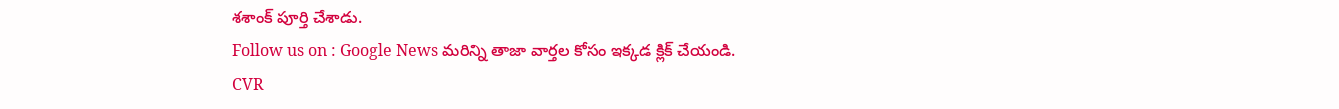శశాంక్ పూర్తి చేశాడు.
Follow us on : Google News మరిన్ని తాజా వార్తల కోసం ఇక్కడ క్లిక్ చేయండి.
CVR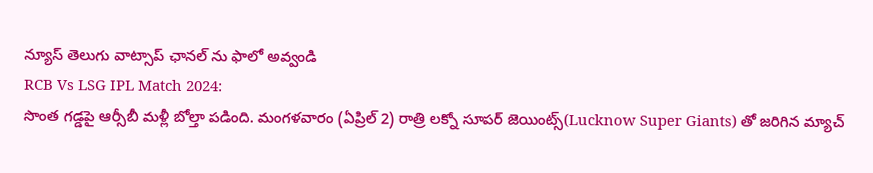న్యూస్ తెలుగు వాట్సాప్ ఛానల్ ను ఫాలో అవ్వండి
RCB Vs LSG IPL Match 2024:
సొంత గడ్డపై ఆర్సీబీ మళ్లీ బోల్తా పడింది. మంగళవారం (ఏప్రిల్ 2) రాత్రి లక్నో సూపర్ జెయింట్స్(Lucknow Super Giants) తో జరిగిన మ్యాచ్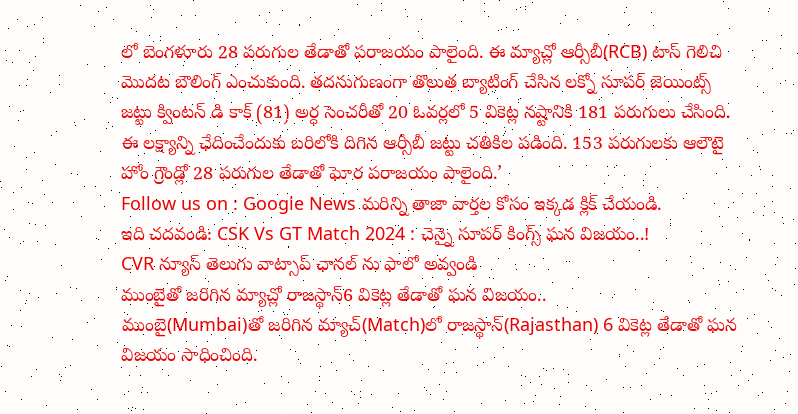లో బెంగళూరు 28 పరుగుల తేడాతో పరాజయం పాలైంది. ఈ మ్యాచ్లో ఆర్సీబీ(RCB) టాస్ గెలిచి మొదట బౌలింగ్ ఎంచుకుంది. తదనుగుణంగా తొలుత బ్యాటింగ్ చేసిన లక్నో సూపర్ జెయింట్స్ జట్టు క్వింటన్ డి కాక్ (81) అర్ధ సెంచరీతో 20 ఓవర్లలో 5 వికెట్ల నష్టానికి 181 పరుగులు చేసింది. ఈ లక్ష్యాన్ని ఛేదించేందుకు బరిలోకి దిగిన ఆర్సీబీ జట్టు చతికిల పడింది. 153 పరుగులకు ఆలౌటై హోం గ్రౌండ్లో 28 పరుగుల తేడాతో ఘోర పరాజయం పాలైంది.’
Follow us on : Google News మరిన్ని తాజా వార్తల కోసం ఇక్కడ క్లిక్ చేయండి.
ఇది చదవండి: CSK Vs GT Match 2024 : చెన్నై సూపర్ కింగ్స్ ఘన విజయం..!
CVR న్యూస్ తెలుగు వాట్సాప్ ఛానల్ ను ఫాలో అవ్వండి
ముంబైతో జరిగిన మ్యాచ్లో రాజస్థాన్6 వికెట్ల తేడాతో ఘన విజయం..
ముంబై(Mumbai)తో జరిగిన మ్యాచ్(Match)లో రాజస్థాన్(Rajasthan) 6 వికెట్ల తేడాతో ఘన విజయం సాధించింది.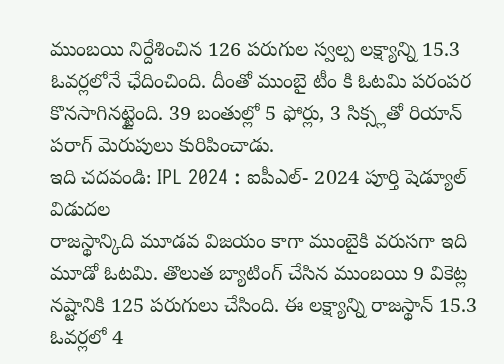ముంబయి నిర్దేశించిన 126 పరుగుల స్వల్ప లక్ష్యాన్ని 15.3 ఓవర్లలోనే ఛేదించింది. దీంతో ముంబై టీం కి ఓటమి పరంపర కొనసాగినట్టైంది. 39 బంతుల్లో 5 ఫోర్లు, 3 సిక్స్లతో రియాన్ పరాగ్ మెరుపులు కురిపించాడు.
ఇది చదవండి: IPL 2024 : ఐపీఎల్- 2024 పూర్తి షెడ్యూల్ విడుదల
రాజస్థాన్కిది మూడవ విజయం కాగా ముంబైకి వరుసగా ఇది మూడో ఓటమి. తొలుత బ్యాటింగ్ చేసిన ముంబయి 9 వికెట్ల నష్టానికి 125 పరుగులు చేసింది. ఈ లక్ష్యాన్ని రాజస్థాన్ 15.3 ఓవర్లలో 4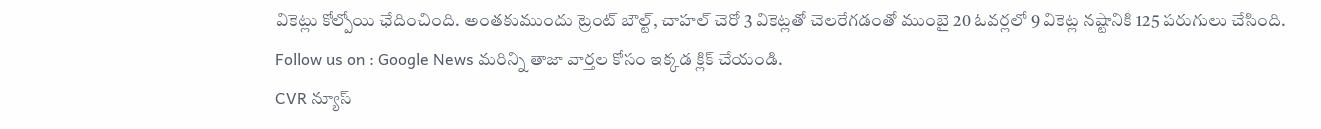వికెట్లు కోల్పోయి ఛేదించింది. అంతకుముందు ట్రెంట్ బౌల్ట్, చాహల్ చెరో 3 వికెట్లతో చెలరేగడంతో ముంబై 20 ఓవర్లలో 9 వికెట్ల నష్టానికి 125 పరుగులు చేసింది.
Follow us on : Google News మరిన్ని తాజా వార్తల కోసం ఇక్కడ క్లిక్ చేయండి.
CVR న్యూస్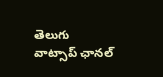తెలుగు వాట్సాప్ ఛానల్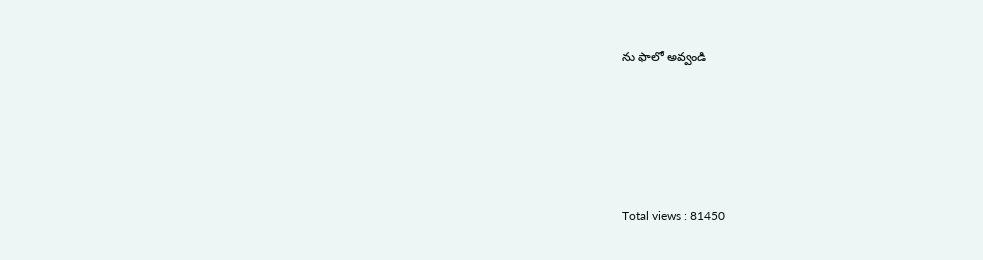ను ఫాలో అవ్వండి





Total views : 81450